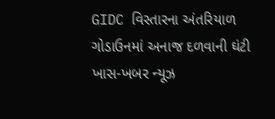GIDC વિસ્તારના અંતરિયાળ ગોડાઉનમાં અનાજ દળવાની ઘંટી
ખાસ-ખબર ન્યૂઝ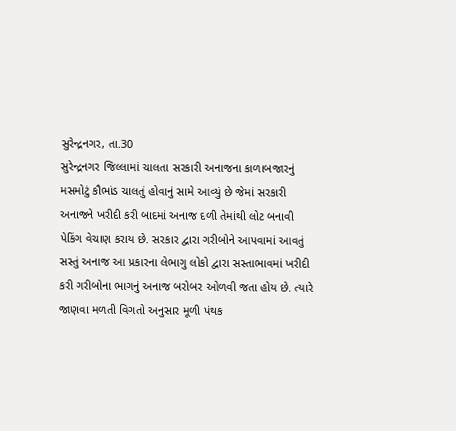સુરેન્દ્રનગર, તા.30
સુરેન્દ્રનગર જિલ્લામાં ચાલતા સરકારી અનાજના કાળાબજારનું મસમોટું કૌભાંડ ચાલતું હોવાનું સામે આવ્યું છે જેમાં સરકારી અનાજને ખરીદી કરી બાદમાં અનાજ દળી તેમાંથી લોટ બનાવી પેકિંગ વેચાણ કરાય છે. સરકાર દ્વારા ગરીબોને આપવામાં આવતું સસ્તું અનાજ આ પ્રકારના લેભાગુ લોકો દ્વારા સસ્તાભાવમાં ખરીદી કરી ગરીબોના ભાગનું અનાજ બરોબર ઓળવી જતા હોય છે. ત્યારે જાણવા મળતી વિગતો અનુસાર મૂળી પંથક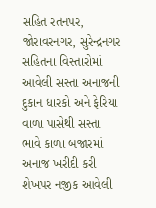સહિત રતનપર, જોરાવરનગર, સુરેન્દ્રનગર સહિતના વિસ્તારોમાં આવેલી સસ્તા અનાજની દુકાન ધારકો અને ફેરિયા વાળા પાસેથી સસ્તા ભાવે કાળા બજારમાં અનાજ ખરીદી કરી શેખપર નજીક આવેલી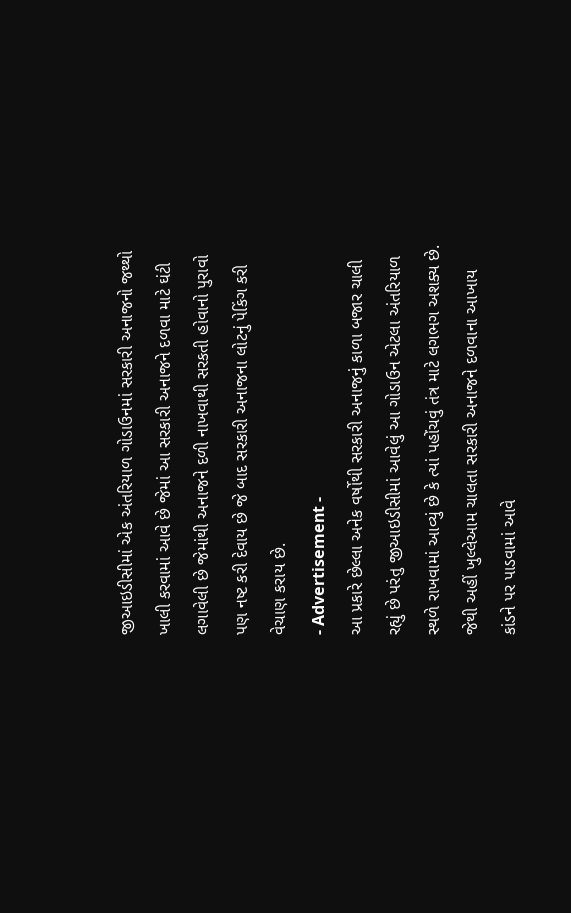જીઆઇડીસીમાં એક અંતરિયાળ ગોડાઉનમાં સરકારી અનાજનો જથ્થો ખાલી કરવામાં આવે છે જેમાં આ સરકારી અનાજને દળવા માટે ઘંટી લગાવેલી છે જેમાંથી અનાજને દળી નાખવાથી સરકતી હોવાનો પુરાવો પણ નષ્ટ કરી દેવાય છે જે બાદ સરકારી અનાજના લોટનું પેકિંગ કરી વેચાણ કરાય છે.
- Advertisement -
આ પ્રકારે છેલ્લા અનેક વર્ષોથી સરકારી અનાજનું કાળા બજાર ચાલી રહ્યું છે પરંતુ જીઆઇડીસીમાં આવેલું આ ગોડાઉન એટલા અંતરિયાળ સ્થળે રાખવામાં આવ્યું છે કે ત્યાં પહોંચવું તંત્ર માટે લગભગ અશક્ય છે. જેથી અહીં ખુલ્લેઆમ ચાલતા સરકારી અનાજને દળવાના આખાય કાંડને પર પાડવામાં આવે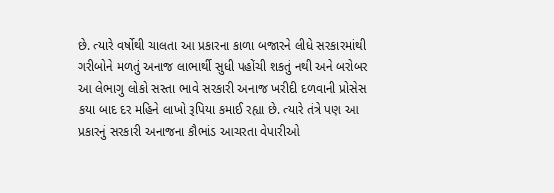છે. ત્યારે વર્ષોથી ચાલતા આ પ્રકારના કાળા બજારને લીધે સરકારમાંથી ગરીબોને મળતું અનાજ લાભાર્થી સુધી પહોંચી શકતું નથી અને બરોબર આ લેભાગુ લોકો સસ્તા ભાવે સરકારી અનાજ ખરીદી દળવાની પ્રોસેસ કયા બાદ દર મહિને લાખો રૂપિયા કમાઈ રહ્યા છે. ત્યારે તંત્રે પણ આ પ્રકારનું સરકારી અનાજના કૌભાંડ આચરતા વેપારીઓ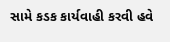સામે કડક કાર્યવાહી કરવી હવે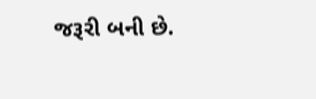જરૂરી બની છે.